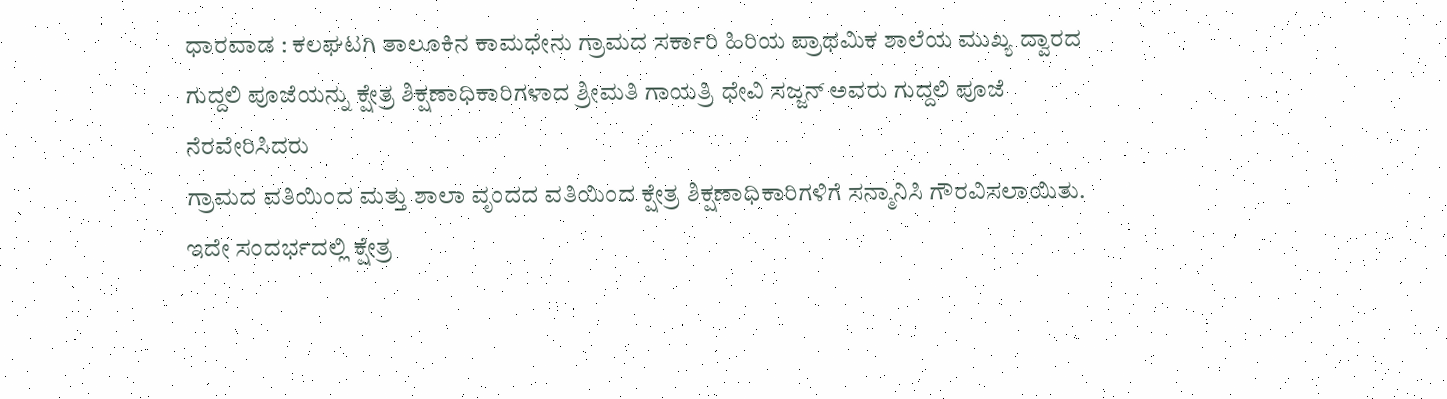ಧಾರವಾಡ : ಕಲಘಟಗಿ ತಾಲೂಕಿನ ಕಾಮಧೇನು ಗ್ರಾಮದ ಸರ್ಕಾರಿ ಹಿರಿಯ ಪ್ರಾಥಮಿಕ ಶಾಲೆಯ ಮುಖ್ಯ ದ್ವಾರದ ಗುದ್ದಲಿ ಪೂಜೆಯನ್ನು ಕ್ಷೇತ್ರ ಶಿಕ್ಷಣಾಧಿಕಾರಿಗಳಾದ ಶ್ರೀಮತಿ ಗಾಯತ್ರಿ ಧೇವಿ ಸಜ್ಜನ್ ಅವರು ಗುದ್ದಲಿ ಪೂಜೆ ನೆರವೇರಿಸಿದರು
ಗ್ರಾಮದ ವತಿಯಿಂದ ಮತ್ತು ಶಾಲಾ ವೃಂದದ ವತಿಯಿಂದ ಕ್ಷೇತ್ರ ಶಿಕ್ಷಣಾಧಿಕಾರಿಗಳಿಗೆ ಸನ್ಮಾನಿಸಿ ಗೌರವಿಸಲಾಯಿತು. ಇದೇ ಸಂದರ್ಭದಲ್ಲಿ ಕ್ಷೇತ್ರ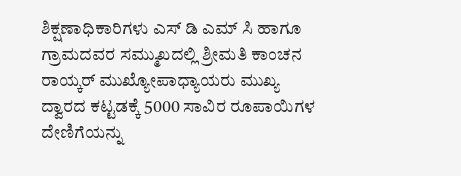ಶಿಕ್ಷಣಾಧಿಕಾರಿಗಳು ಎಸ್ ಡಿ ಎಮ್ ಸಿ ಹಾಗೂ ಗ್ರಾಮದವರ ಸಮ್ಮುಖದಲ್ಲಿ ಶ್ರೀಮತಿ ಕಾಂಚನ ರಾಯ್ಕರ್ ಮುಖ್ಯೋಪಾಧ್ಯಾಯರು ಮುಖ್ಯ ದ್ವಾರದ ಕಟ್ಟಡಕ್ಕೆ 5000 ಸಾವಿರ ರೂಪಾಯಿಗಳ ದೇಣಿಗೆಯನ್ನು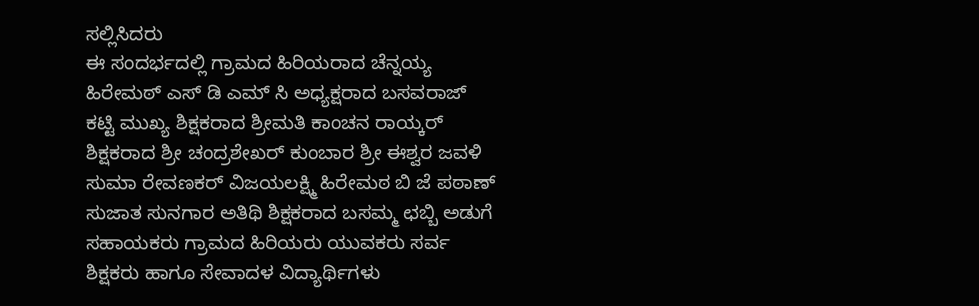ಸಲ್ಲಿಸಿದರು
ಈ ಸಂದರ್ಭದಲ್ಲಿ ಗ್ರಾಮದ ಹಿರಿಯರಾದ ಚೆನ್ನಯ್ಯ ಹಿರೇಮಠ್ ಎಸ್ ಡಿ ಎಮ್ ಸಿ ಅಧ್ಯಕ್ಷರಾದ ಬಸವರಾಜ್ ಕಟ್ಟಿ ಮುಖ್ಯ ಶಿಕ್ಷಕರಾದ ಶ್ರೀಮತಿ ಕಾಂಚನ ರಾಯ್ಕರ್ ಶಿಕ್ಷಕರಾದ ಶ್ರೀ ಚಂದ್ರಶೇಖರ್ ಕುಂಬಾರ ಶ್ರೀ ಈಶ್ವರ ಜವಳಿ ಸುಮಾ ರೇವಣಕರ್ ವಿಜಯಲಕ್ಷ್ಮಿ ಹಿರೇಮಠ ಬಿ ಜೆ ಪಠಾಣ್ ಸುಜಾತ ಸುನಗಾರ ಅತಿಥಿ ಶಿಕ್ಷಕರಾದ ಬಸಮ್ಮ ಛಬ್ಬಿ ಅಡುಗೆ ಸಹಾಯಕರು ಗ್ರಾಮದ ಹಿರಿಯರು ಯುವಕರು ಸರ್ವ ಶಿಕ್ಷಕರು ಹಾಗೂ ಸೇವಾದಳ ವಿದ್ಯಾರ್ಥಿಗಳು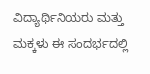ವಿದ್ಯಾರ್ಥಿನಿಯರು ಮತ್ತು ಮಕ್ಕಳು ಈ ಸಂದರ್ಭದಲ್ಲಿ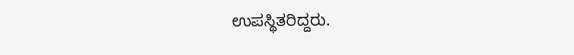ಉಪಸ್ಥಿತರಿದ್ದರು.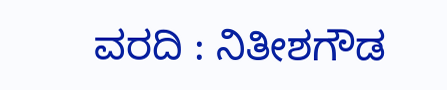ವರದಿ : ನಿತೀಶಗೌಡ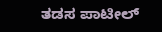ತಡಸ ಪಾಟೀಲ್